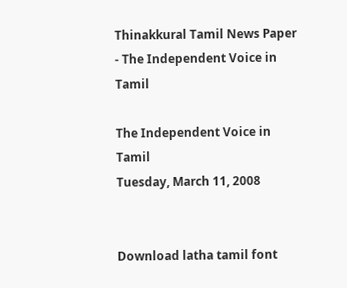Thinakkural Tamil News Paper - The Independent Voice in Tamil

The Independent Voice in Tamil
Tuesday, March 11, 2008


Download latha tamil font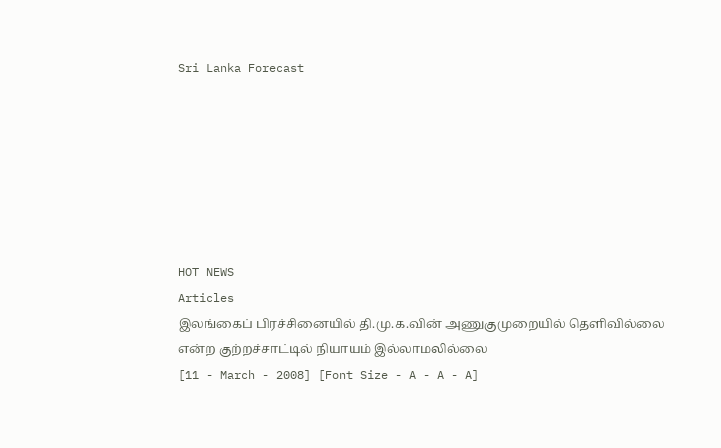Sri Lanka Forecast







HOT NEWS
Articles
இலங்கைப் பிரச்சினையில் தி.மு.க.வின் அணுகுமுறையில் தெளிவில்லை என்ற குற்றச்சாட்டில் நியாயம் இல்லாமலில்லை
[11 - March - 2008] [Font Size - A - A - A]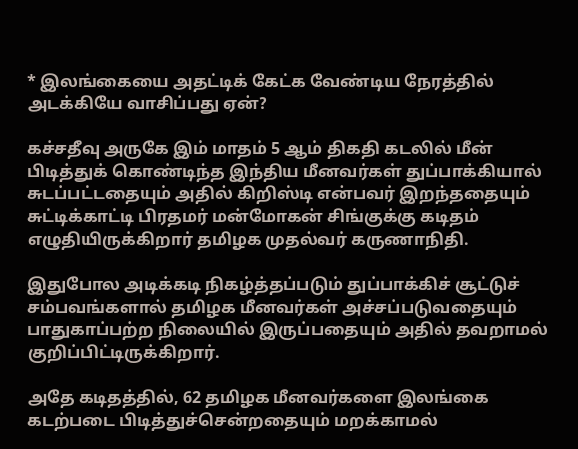* இலங்கையை அதட்டிக் கேட்க வேண்டிய நேரத்தில் அடக்கியே வாசிப்பது ஏன்?

கச்சதீவு அருகே இம் மாதம் 5 ஆம் திகதி கடலில் மீன் பிடித்துக் கொண்டிந்த இந்திய மீனவர்கள் துப்பாக்கியால் சுடப்பட்டதையும் அதில் கிறிஸ்டி என்பவர் இறந்ததையும் சுட்டிக்காட்டி பிரதமர் மன்மோகன் சிங்குக்கு கடிதம் எழுதியிருக்கிறார் தமிழக முதல்வர் கருணாநிதி.

இதுபோல அடிக்கடி நிகழ்த்தப்படும் துப்பாக்கிச் சூட்டுச் சம்பவங்களால் தமிழக மீனவர்கள் அச்சப்படுவதையும் பாதுகாப்பற்ற நிலையில் இருப்பதையும் அதில் தவறாமல் குறிப்பிட்டிருக்கிறார்.

அதே கடிதத்தில், 62 தமிழக மீனவர்களை இலங்கை கடற்படை பிடித்துச்சென்றதையும் மறக்காமல்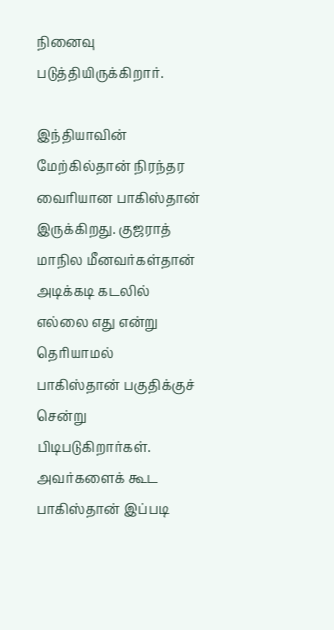நினைவு படுத்தியிருக்கிறார்.

இந்தியாவின் மேற்கில்தான் நிரந்தர வைரியான பாகிஸ்தான் இருக்கிறது. குஜராத் மாநில மீனவர்கள்தான் அடிக்கடி கடலில் எல்லை எது என்று தெரியாமல் பாகிஸ்தான் பகுதிக்குச் சென்று பிடிபடுகிறார்கள். அவர்களைக் கூட பாகிஸ்தான் இப்படி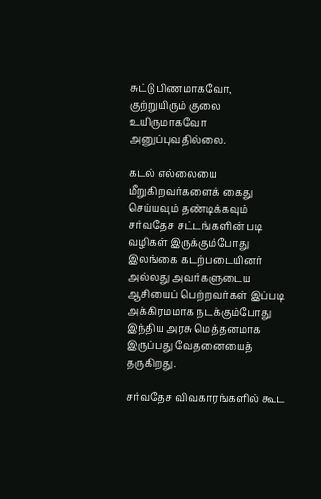சுட்டு பிணமாகவோ, குற்றுயிரும் குலை உயிருமாகவோ அனுப்புவதில்லை.

கடல் எல்லையை மீறுகிறவர்களைக் கைது செய்யவும் தண்டிக்கவும் சர்வதேச சட்டங்களின் படி வழிகள் இருக்கும்போது இலங்கை கடற்படையினர் அல்லது அவர்களுடைய ஆசியைப் பெற்றவர்கள் இப்படி அக்கிரமமாக நடக்கும்போது இந்திய அரசு மெத்தனமாக இருப்பது வேதனையைத் தருகிறது.

சர்வதேச விவகாரங்களில் கூட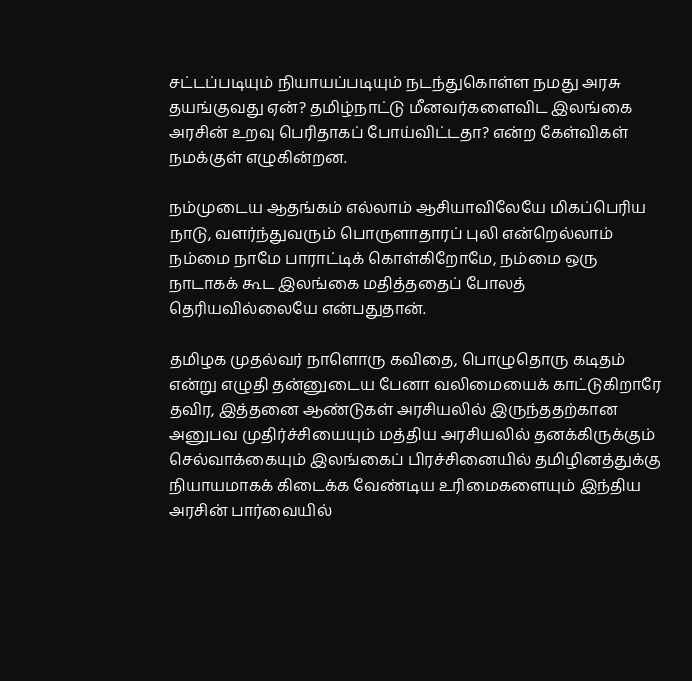சட்டப்படியும் நியாயப்படியும் நடந்துகொள்ள நமது அரசு தயங்குவது ஏன்? தமிழ்நாட்டு மீனவர்களைவிட இலங்கை அரசின் உறவு பெரிதாகப் போய்விட்டதா? என்ற கேள்விகள் நமக்குள் எழுகின்றன.

நம்முடைய ஆதங்கம் எல்லாம் ஆசியாவிலேயே மிகப்பெரிய நாடு, வளர்ந்துவரும் பொருளாதாரப் புலி என்றெல்லாம் நம்மை நாமே பாராட்டிக் கொள்கிறோமே, நம்மை ஒரு நாடாகக் கூட இலங்கை மதித்ததைப் போலத் தெரியவில்லையே என்பதுதான்.

தமிழக முதல்வர் நாளொரு கவிதை, பொழுதொரு கடிதம் என்று எழுதி தன்னுடைய பேனா வலிமையைக் காட்டுகிறாரே தவிர, இத்தனை ஆண்டுகள் அரசியலில் இருந்ததற்கான அனுபவ முதிர்ச்சியையும் மத்திய அரசியலில் தனக்கிருக்கும் செல்வாக்கையும் இலங்கைப் பிரச்சினையில் தமிழினத்துக்கு நியாயமாகக் கிடைக்க வேண்டிய உரிமைகளையும் இந்திய அரசின் பார்வையில்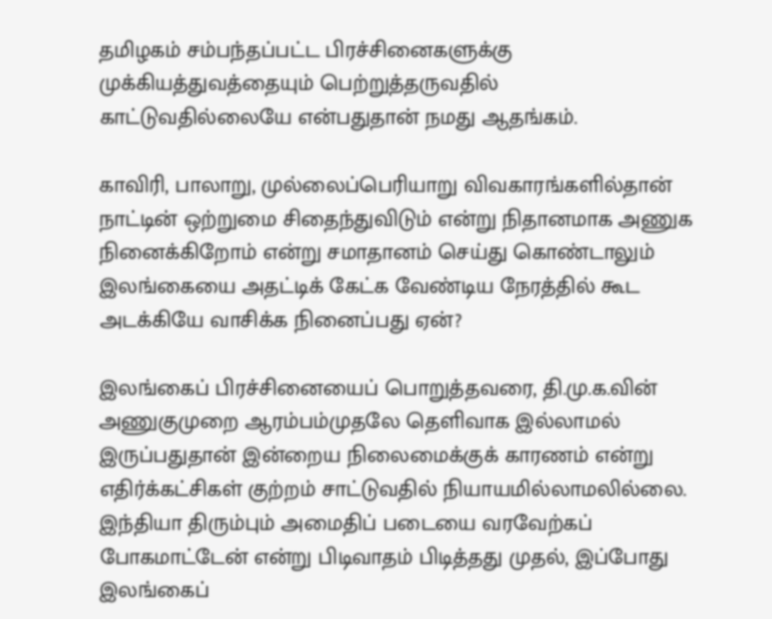தமிழகம் சம்பந்தப்பட்ட பிரச்சினைகளுக்கு முக்கியத்துவத்தையும் பெற்றுத்தருவதில் காட்டுவதில்லையே என்பதுதான் நமது ஆதங்கம்.

காவிரி, பாலாறு, முல்லைப்பெரியாறு விவகாரங்களில்தான் நாட்டின் ஒற்றுமை சிதைந்துவிடும் என்று நிதானமாக அணுக நினைக்கிறோம் என்று சமாதானம் செய்து கொண்டாலும் இலங்கையை அதட்டிக் கேட்க வேண்டிய நேரத்தில் கூட அடக்கியே வாசிக்க நினைப்பது ஏன்?

இலங்கைப் பிரச்சினையைப் பொறுத்தவரை, தி.மு.க.வின் அணுகுமுறை ஆரம்பம்முதலே தெளிவாக இல்லாமல் இருப்பதுதான் இன்றைய நிலைமைக்குக் காரணம் என்று எதிர்க்கட்சிகள் குற்றம் சாட்டுவதில் நியாயமில்லாமலில்லை. இந்தியா திரும்பும் அமைதிப் படையை வரவேற்கப் போகமாட்டேன் என்று பிடிவாதம் பிடித்தது முதல், இப்போது இலங்கைப்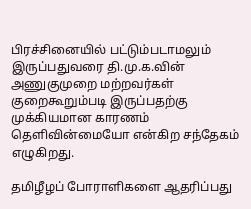பிரச்சினையில் பட்டும்படாமலும் இருப்பதுவரை தி.மு.க.வின் அணுகுமுறை மற்றவர்கள் குறைகூறும்படி இருப்பதற்கு முக்கியமான காரணம் தெளிவின்மையோ என்கிற சந்தேகம் எழுகிறது.

தமிழீழப் போராளிகளை ஆதரிப்பது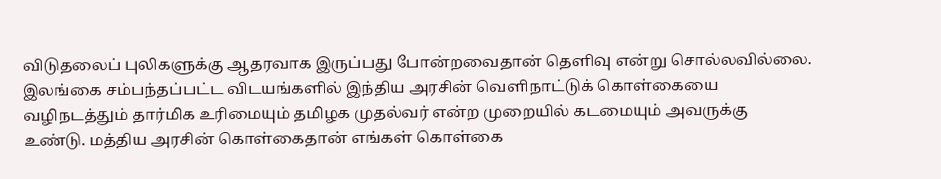விடுதலைப் புலிகளுக்கு ஆதரவாக இருப்பது போன்றவைதான் தெளிவு என்று சொல்லவில்லை. இலங்கை சம்பந்தப்பட்ட விடயங்களில் இந்திய அரசின் வெளிநாட்டுக் கொள்கையை வழிநடத்தும் தார்மிக உரிமையும் தமிழக முதல்வர் என்ற முறையில் கடமையும் அவருக்கு உண்டு. மத்திய அரசின் கொள்கைதான் எங்கள் கொள்கை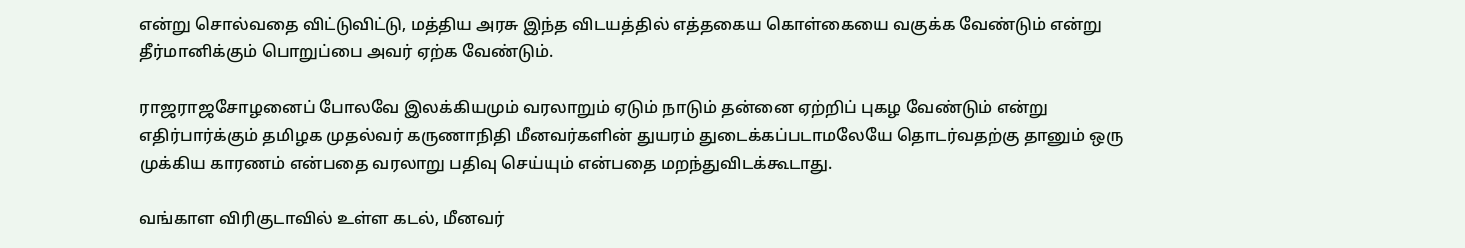என்று சொல்வதை விட்டுவிட்டு, மத்திய அரசு இந்த விடயத்தில் எத்தகைய கொள்கையை வகுக்க வேண்டும் என்று தீர்மானிக்கும் பொறுப்பை அவர் ஏற்க வேண்டும்.

ராஜராஜசோழனைப் போலவே இலக்கியமும் வரலாறும் ஏடும் நாடும் தன்னை ஏற்றிப் புகழ வேண்டும் என்று எதிர்பார்க்கும் தமிழக முதல்வர் கருணாநிதி மீனவர்களின் துயரம் துடைக்கப்படாமலேயே தொடர்வதற்கு தானும் ஒரு முக்கிய காரணம் என்பதை வரலாறு பதிவு செய்யும் என்பதை மறந்துவிடக்கூடாது.

வங்காள விரிகுடாவில் உள்ள கடல், மீனவர்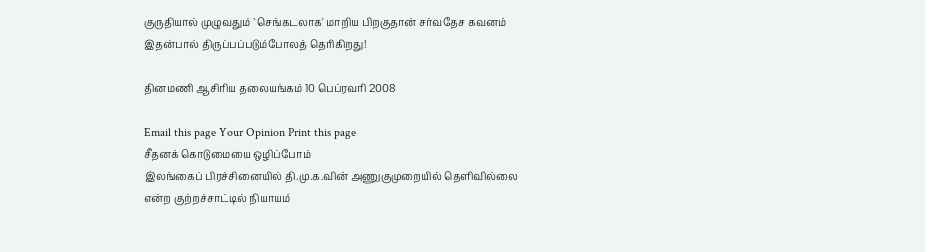குருதியால் முழுவதும் `செங்கடலாக' மாறிய பிறகுதான் சர்வதேச கவனம் இதன்பால் திருப்பப்படும்போலத் தெரிகிறது!

தினமணி ஆசிரிய தலையங்கம் 10 பெப்ரவரி 2008

Email this page Your Opinion Print this page
சீதனக் கொடுமையை ஒழிப்போம்
இலங்கைப் பிரச்சினையில் தி.மு.க.வின் அணுகுமுறையில் தெளிவில்லை என்ற குற்றச்சாட்டில் நியாயம்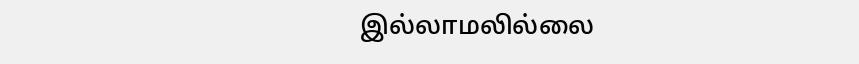இல்லாமலில்லை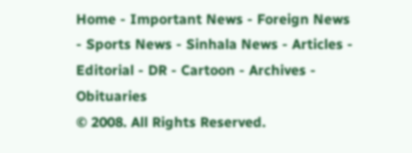Home - Important News - Foreign News - Sports News - Sinhala News - Articles - Editorial - DR - Cartoon - Archives - Obituaries
© 2008. All Rights Reserved.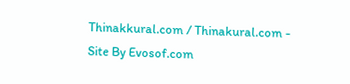Thinakkural.com / Thinakural.com - Site By Evosof.com